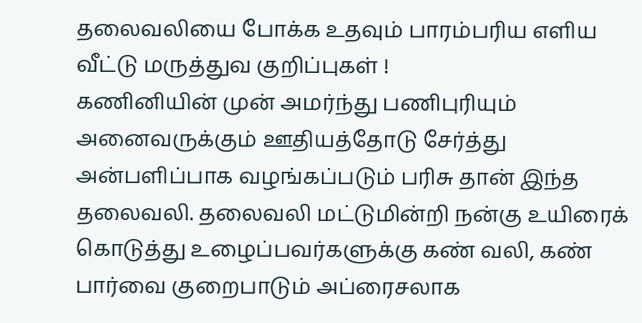தலைவலியை போக்க உதவும் பாரம்பரிய எளிய வீட்டு மருத்துவ குறிப்புகள் !
கணினியின் முன் அமர்ந்து பணிபுரியும் அனைவருக்கும் ஊதியத்தோடு சேர்த்து அன்பளிப்பாக வழங்கப்படும் பரிசு தான் இந்த தலைவலி. தலைவலி மட்டுமின்றி நன்கு உயிரைக் கொடுத்து உழைப்பவர்களுக்கு கண் வலி, கண் பார்வை குறைபாடும் அப்ரைசலாக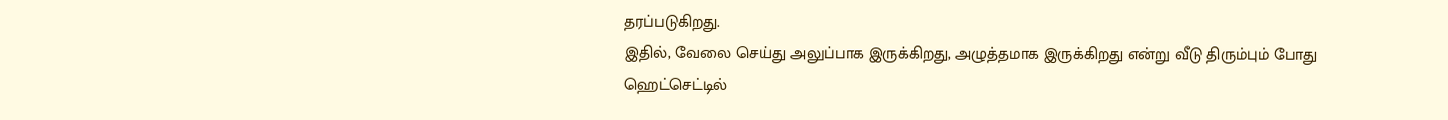தரப்படுகிறது.
இதில், வேலை செய்து அலுப்பாக இருக்கிறது, அழுத்தமாக இருக்கிறது என்று வீடு திரும்பும் போது ஹெட்செட்டில்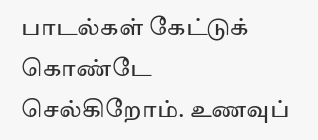பாடல்கள் கேட்டுக் கொண்டே செல்கிறோம். உணவுப்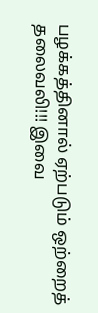பழக்கத்தினால் ஏற்படும் ஒற்றைத் தலைவலி!!! இவை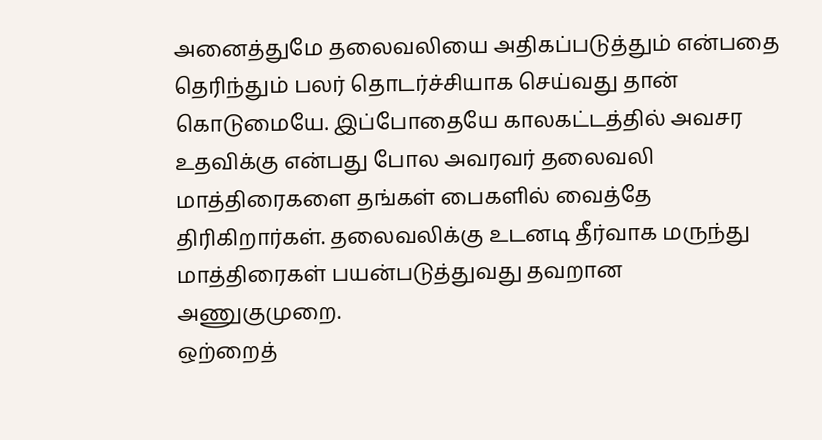அனைத்துமே தலைவலியை அதிகப்படுத்தும் என்பதை தெரிந்தும் பலர் தொடர்ச்சியாக செய்வது தான் கொடுமையே. இப்போதையே காலகட்டத்தில் அவசர உதவிக்கு என்பது போல அவரவர் தலைவலி மாத்திரைகளை தங்கள் பைகளில் வைத்தே திரிகிறார்கள். தலைவலிக்கு உடனடி தீர்வாக மருந்து மாத்திரைகள் பயன்படுத்துவது தவறான அணுகுமுறை.
ஒற்றைத்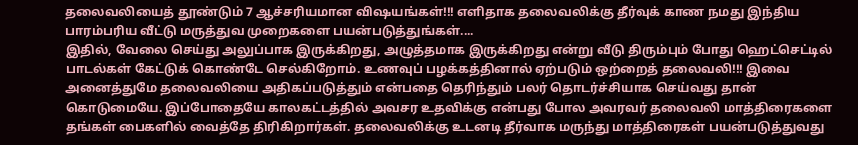தலைவலியைத் தூண்டும் 7 ஆச்சரியமான விஷயங்கள்!!! எளிதாக தலைவலிக்கு தீர்வுக் காண நமது இந்திய பாரம்பரிய வீட்டு மருத்துவ முறைகளை பயன்படுத்துங்கள்....
இதில், வேலை செய்து அலுப்பாக இருக்கிறது, அழுத்தமாக இருக்கிறது என்று வீடு திரும்பும் போது ஹெட்செட்டில் பாடல்கள் கேட்டுக் கொண்டே செல்கிறோம். உணவுப் பழக்கத்தினால் ஏற்படும் ஒற்றைத் தலைவலி!!! இவை அனைத்துமே தலைவலியை அதிகப்படுத்தும் என்பதை தெரிந்தும் பலர் தொடர்ச்சியாக செய்வது தான் கொடுமையே. இப்போதையே காலகட்டத்தில் அவசர உதவிக்கு என்பது போல அவரவர் தலைவலி மாத்திரைகளை தங்கள் பைகளில் வைத்தே திரிகிறார்கள். தலைவலிக்கு உடனடி தீர்வாக மருந்து மாத்திரைகள் பயன்படுத்துவது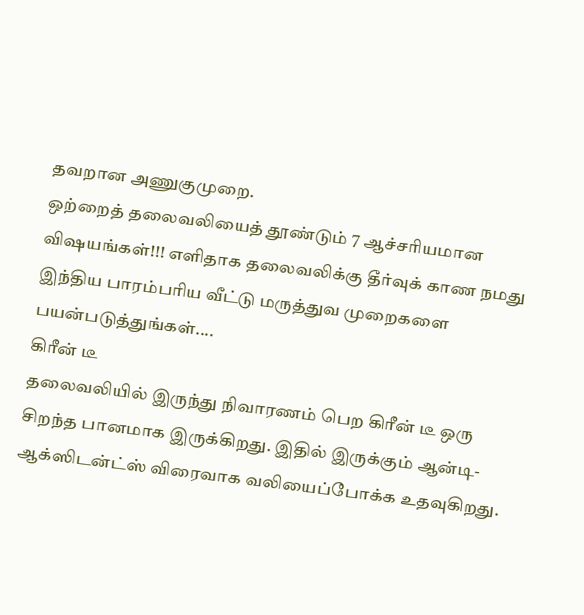தவறான அணுகுமுறை.
ஒற்றைத் தலைவலியைத் தூண்டும் 7 ஆச்சரியமான விஷயங்கள்!!! எளிதாக தலைவலிக்கு தீர்வுக் காண நமது இந்திய பாரம்பரிய வீட்டு மருத்துவ முறைகளை பயன்படுத்துங்கள்....
கிரீன் டீ
தலைவலியில் இருந்து நிவாரணம் பெற கிரீன் டீ ஒரு சிறந்த பானமாக இருக்கிறது. இதில் இருக்கும் ஆன்டி-ஆக்ஸிடன்ட்ஸ் விரைவாக வலியைப்போக்க உதவுகிறது.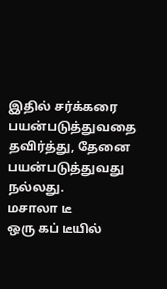இதில் சர்க்கரை பயன்படுத்துவதை தவிர்த்து, தேனை பயன்படுத்துவது நல்லது.
மசாலா டீ
ஒரு கப் டீயில்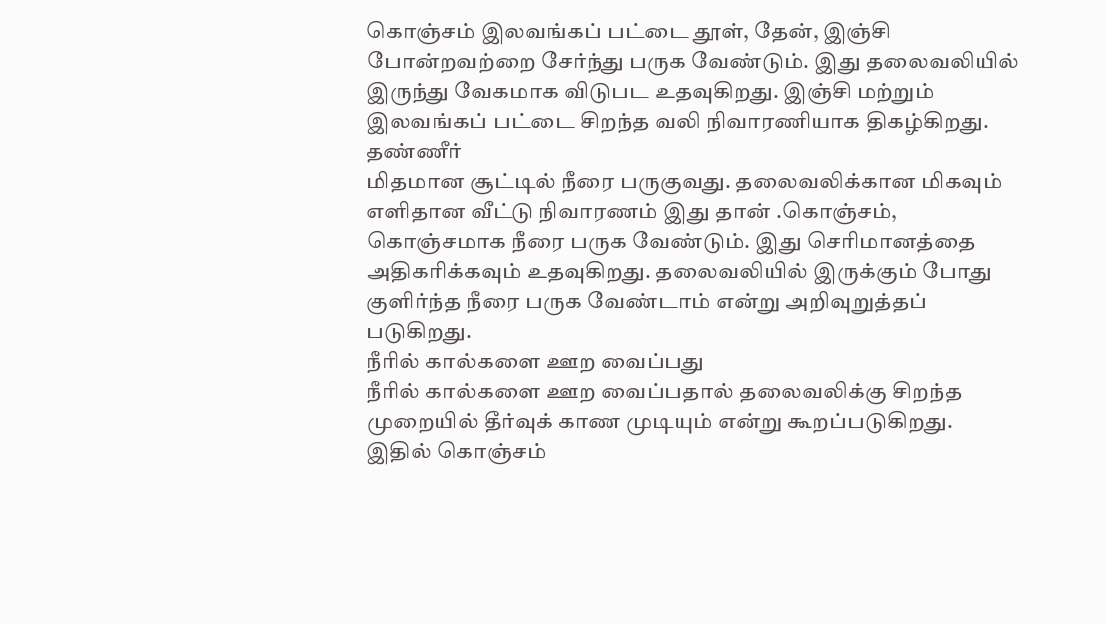கொஞ்சம் இலவங்கப் பட்டை தூள், தேன், இஞ்சி போன்றவற்றை சேர்ந்து பருக வேண்டும். இது தலைவலியில் இருந்து வேகமாக விடுபட உதவுகிறது. இஞ்சி மற்றும் இலவங்கப் பட்டை சிறந்த வலி நிவாரணியாக திகழ்கிறது.
தண்ணீர்
மிதமான சூட்டில் நீரை பருகுவது. தலைவலிக்கான மிகவும் எளிதான வீட்டு நிவாரணம் இது தான் .கொஞ்சம், கொஞ்சமாக நீரை பருக வேண்டும். இது செரிமானத்தை அதிகரிக்கவும் உதவுகிறது. தலைவலியில் இருக்கும் போது குளிர்ந்த நீரை பருக வேண்டாம் என்று அறிவுறுத்தப் படுகிறது.
நீரில் கால்களை ஊற வைப்பது
நீரில் கால்களை ஊற வைப்பதால் தலைவலிக்கு சிறந்த முறையில் தீர்வுக் காண முடியும் என்று கூறப்படுகிறது. இதில் கொஞ்சம்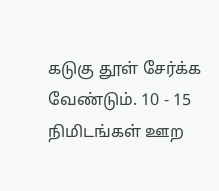கடுகு தூள் சேர்க்க வேண்டும். 10 - 15 நிமிடங்கள் ஊற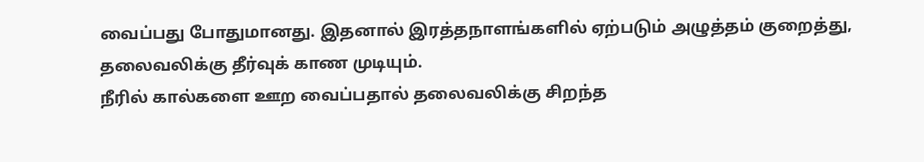வைப்பது போதுமானது. இதனால் இரத்தநாளங்களில் ஏற்படும் அழுத்தம் குறைத்து, தலைவலிக்கு தீர்வுக் காண முடியும்.
நீரில் கால்களை ஊற வைப்பதால் தலைவலிக்கு சிறந்த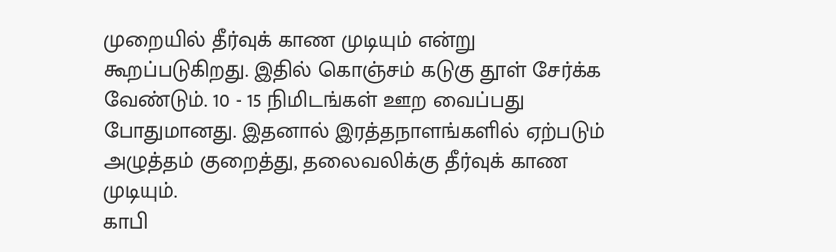முறையில் தீர்வுக் காண முடியும் என்று கூறப்படுகிறது. இதில் கொஞ்சம் கடுகு தூள் சேர்க்க வேண்டும். 10 - 15 நிமிடங்கள் ஊற வைப்பது போதுமானது. இதனால் இரத்தநாளங்களில் ஏற்படும் அழுத்தம் குறைத்து, தலைவலிக்கு தீர்வுக் காண முடியும்.
காபி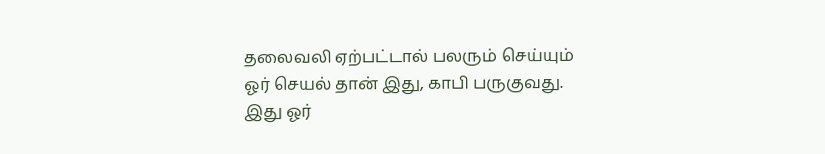தலைவலி ஏற்பட்டால் பலரும் செய்யும் ஓர் செயல் தான் இது, காபி பருகுவது. இது ஓர்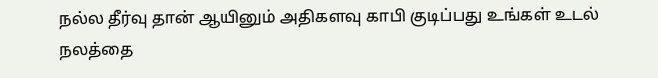நல்ல தீர்வு தான் ஆயினும் அதிகளவு காபி குடிப்பது உங்கள் உடல் நலத்தை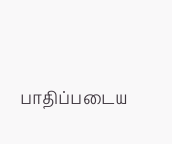பாதிப்படைய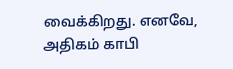வைக்கிறது. எனவே, அதிகம் காபி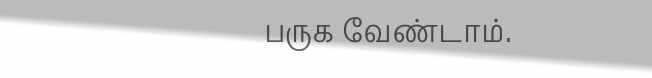பருக வேண்டாம்.